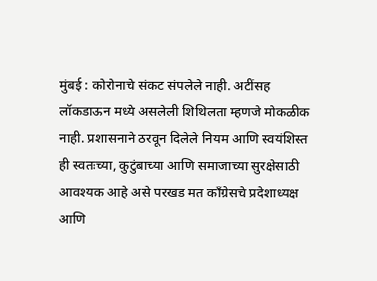मुंबई : कोरोनाचे संकट संपलेले नाही. अटींसह लॉकडाऊन मध्ये असलेली शिथिलता म्हणजे मोकळीक नाही. प्रशासनाने ठरवून दिलेले नियम आणि स्वयंशिस्त ही स्वतःच्या, कुटुंबाच्या आणि समाजाच्या सुरक्षेसाठी आवश्यक आहे असे परखड मत कॉंग्रेसचे प्रदेशाध्यक्ष आणि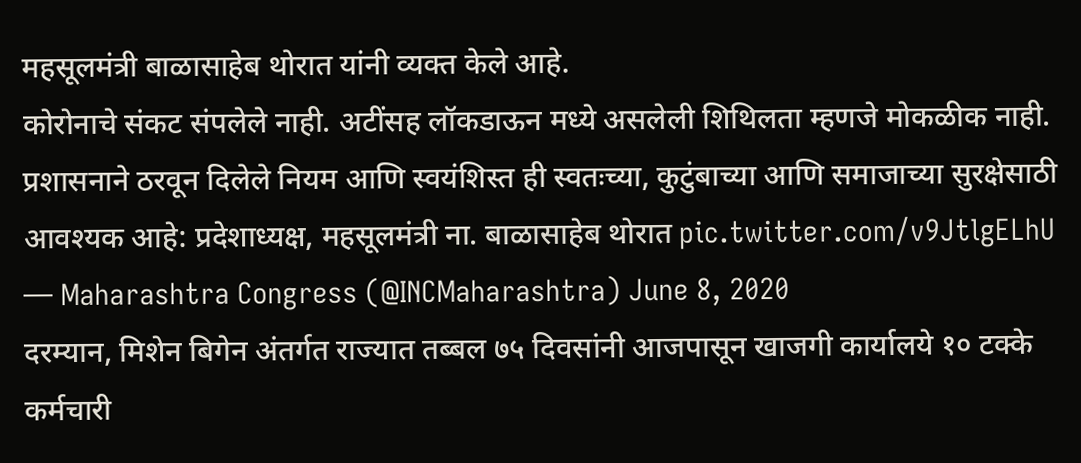महसूलमंत्री बाळासाहेब थोरात यांनी व्यक्त केले आहे.
कोरोनाचे संकट संपलेले नाही. अटींसह लॉकडाऊन मध्ये असलेली शिथिलता म्हणजे मोकळीक नाही. प्रशासनाने ठरवून दिलेले नियम आणि स्वयंशिस्त ही स्वतःच्या, कुटुंबाच्या आणि समाजाच्या सुरक्षेसाठी आवश्यक आहे: प्रदेशाध्यक्ष, महसूलमंत्री ना. बाळासाहेब थोरात pic.twitter.com/v9JtlgELhU
— Maharashtra Congress (@INCMaharashtra) June 8, 2020
दरम्यान, मिशेन बिगेन अंतर्गत राज्यात तब्बल ७५ दिवसांनी आजपासून खाजगी कार्यालये १० टक्के कर्मचारी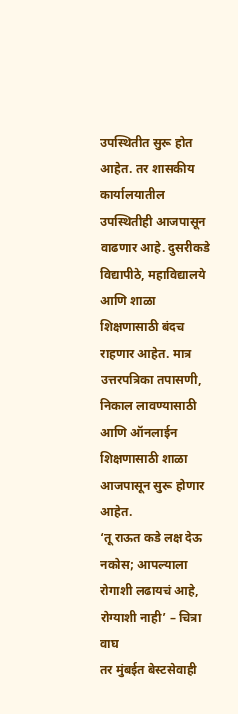उपस्थितीत सुरू होत आहेत. तर शासकीय कार्यालयातील उपस्थितीही आजपासून वाढणार आहे. दुसरीकडे विद्यापीठे, महाविद्यालये आणि शाळा शिक्षणासाठी बंदच राहणार आहेत. मात्र उत्तरपत्रिका तपासणी, निकाल लावण्यासाठी आणि ऑनलाईन शिक्षणासाठी शाळा आजपासून सुरू होणार आहेत.
‘तू राऊत कडे लक्ष देऊ नकोस; आपल्याला रोगाशी लढायचं आहे, रोग्याशी नाही’ – चित्रा वाघ
तर मुंबईत बेस्टसेवाही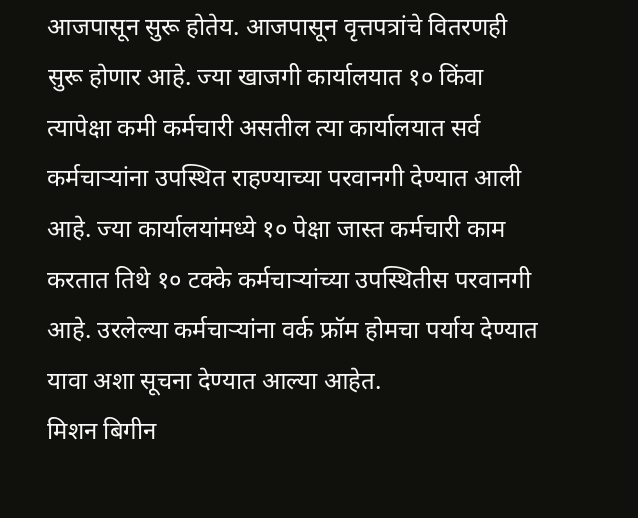आजपासून सुरू होतेय. आजपासून वृत्तपत्रांचे वितरणही सुरू होणार आहे. ज्या खाजगी कार्यालयात १० किंवा त्यापेक्षा कमी कर्मचारी असतील त्या कार्यालयात सर्व कर्मचाऱ्यांना उपस्थित राहण्याच्या परवानगी देण्यात आली आहे. ज्या कार्यालयांमध्ये १० पेक्षा जास्त कर्मचारी काम करतात तिथे १० टक्के कर्मचाऱ्यांच्या उपस्थितीस परवानगी आहे. उरलेल्या कर्मचाऱ्यांना वर्क फ्रॉम होमचा पर्याय देण्यात यावा अशा सूचना देण्यात आल्या आहेत.
मिशन बिगीन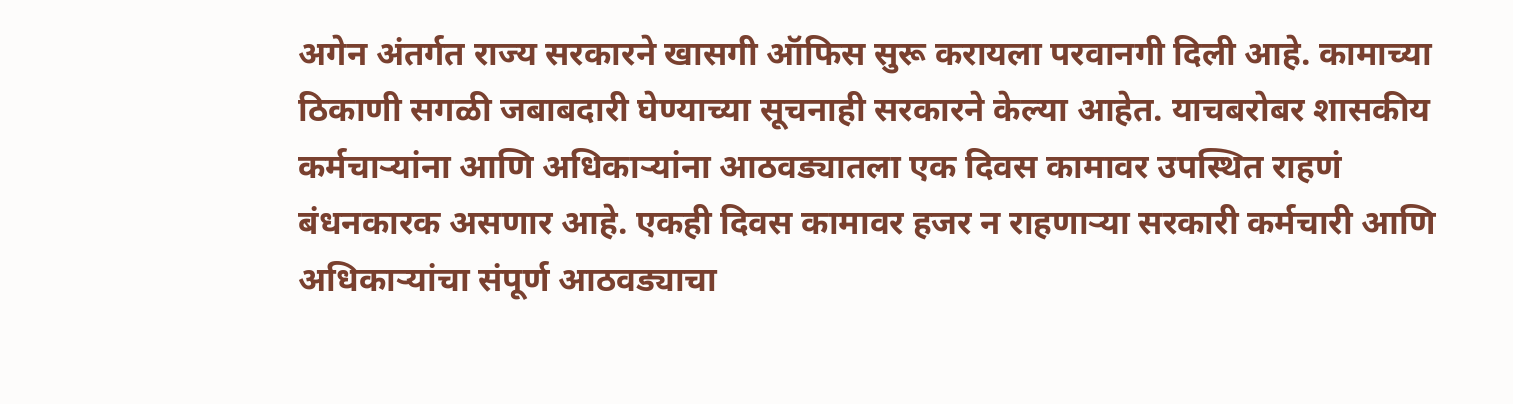अगेन अंतर्गत राज्य सरकारने खासगी ऑफिस सुरू करायला परवानगी दिली आहे. कामाच्या ठिकाणी सगळी जबाबदारी घेण्याच्या सूचनाही सरकारने केल्या आहेत. याचबरोबर शासकीय कर्मचाऱ्यांना आणि अधिकाऱ्यांना आठवड्यातला एक दिवस कामावर उपस्थित राहणं बंधनकारक असणार आहे. एकही दिवस कामावर हजर न राहणाऱ्या सरकारी कर्मचारी आणि अधिकाऱ्यांचा संपूर्ण आठवड्याचा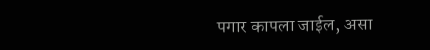पगार कापला जाईल, असा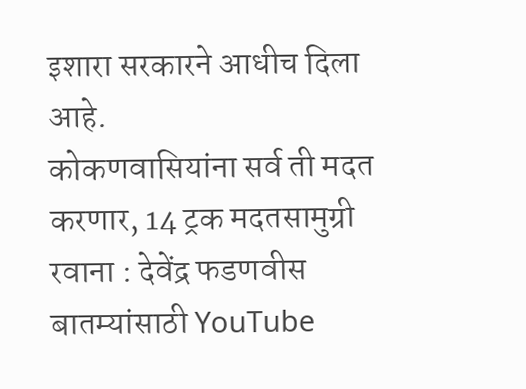इशारा सरकारने आधीच दिला आहे.
कोकणवासियांना सर्व ती मदत करणार, 14 ट्रक मदतसामुग्री रवाना : देवेंद्र फडणवीस
बातम्यांसाठी YouTube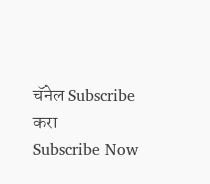चॅनेल Subscribe करा
Subscribe Now